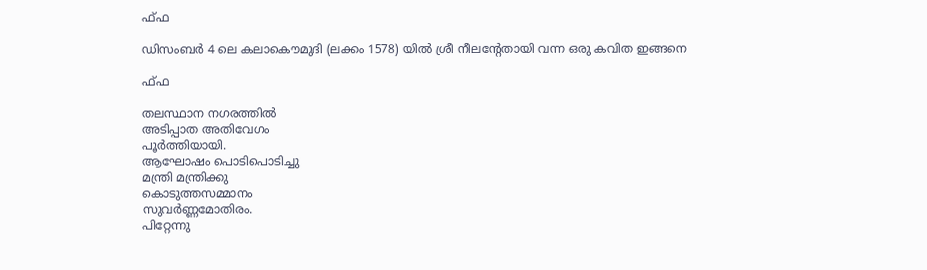ഫ്‍ഫ

ഡിസംബര്‍ 4 ലെ കലാകൌമുദി (ലക്കം 1578) യില്‍ ശ്രീ നീലന്റേതായി വന്ന ഒരു കവിത ഇങ്ങനെ

ഫ്‌ഫ

തലസ്ഥാന നഗരത്തില്‍
അടിപ്പാത അതിവേഗം
പൂര്‍ത്തിയായി.
ആഘോഷം പൊടിപൊടിച്ചു
മന്ത്രി മന്ത്രിക്കു
കൊടുത്തസമ്മാനം
സുവര്‍ണ്ണമോതിരം.
പിറ്റേന്നു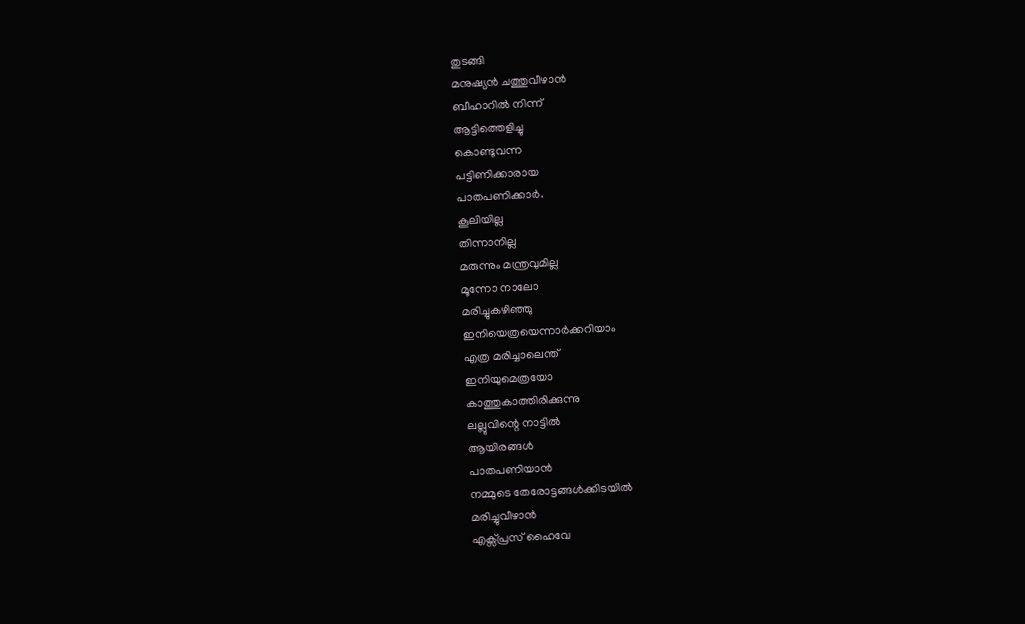തുടങ്ങി
മനുഷ്യന്‍ ചത്തുവീഴാന്‍
ബീഹാറില്‍ നിന്ന്
ആട്ടിത്തെളിച്ചു
കൊണ്ടുവന്ന
പട്ടിണിക്കാരായ
പാതപണിക്കാര്‍.
കൂലിയില്ല
തിന്നാനില്ല
മരുന്നും മന്ത്രവുമില്ല
മൂന്നോ നാലോ
മരിച്ചുകഴിഞ്ഞു
ഇനിയെത്രയെന്നാര്‍ക്കറിയാം
എത്ര മരിച്ചാലെന്ത്‌
ഇനിയുമെത്രയോ
കാത്തുകാത്തിരിക്കുന്നു
ലല്ലുവിന്റെ നാട്ടില്‍
ആയിരങ്ങള്‍
പാതപണിയാന്‍
നമ്മുടെ തേരോട്ടങ്ങള്‍ക്കിടയില്‍
മരിച്ചുവീഴാന്‍
എക്സ്പ്രസ്‌ ഹൈവേ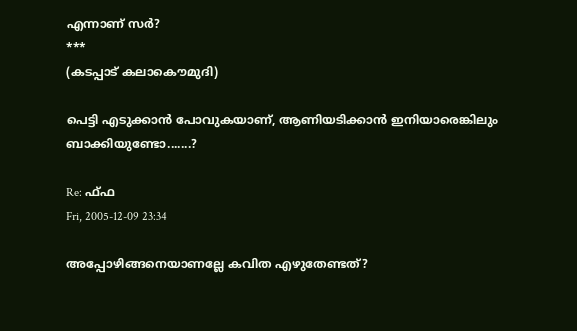എന്നാണ്‌ സര്‍?
***
(കടപ്പാട്‌ കലാകൌമുദി)

പെട്ടി എടുക്കാന്‍ പോവുകയാണ്‌, ആണിയടിക്കാന്‍ ഇനിയാരെങ്കിലും ബാക്കിയുണ്ടോ.......?

Re: ഫ്‍ഫ
Fri, 2005-12-09 23:34

അപ്പോഴിങ്ങനെയാണല്ലേ കവിത എഴുതേണ്ടത്?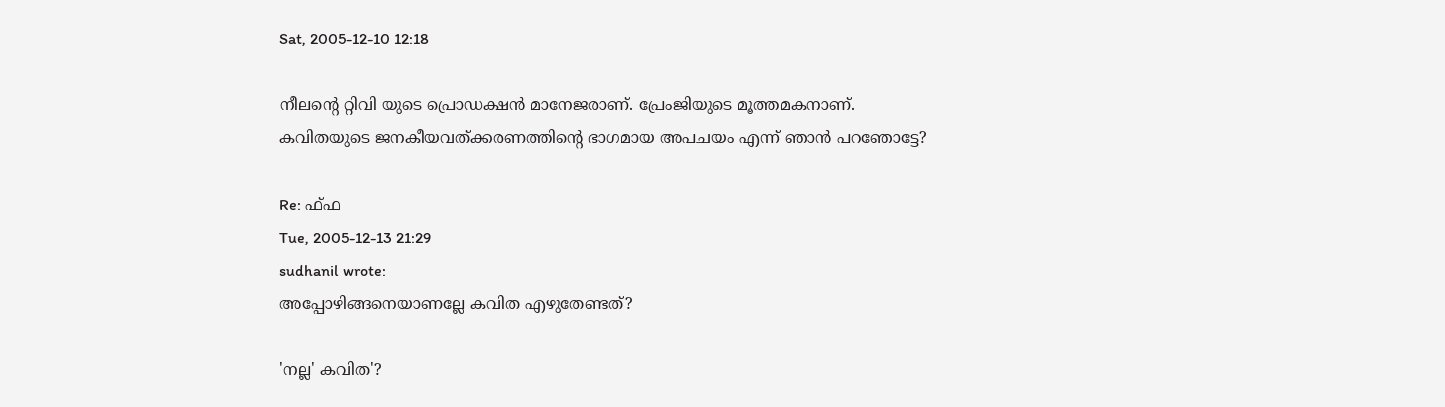Sat, 2005-12-10 12:18

നീലന്റെ റ്റിവി യുടെ പ്രൊഡക്ഷന്‍ മാനേജരാണ്. പ്രേംജിയുടെ മൂത്തമകനാണ്.
കവിതയുടെ ജനകീയവത്ക്കരണത്തിന്റെ ഭാഗമായ അപചയം എന്ന് ഞാന്‍ പറഞോട്ടേ?

Re: ഫ്‍ഫ
Tue, 2005-12-13 21:29
sudhanil wrote:
അപ്പോഴിങ്ങനെയാണല്ലേ കവിത എഴുതേണ്ടത്?

'നല്ല' കവിത'?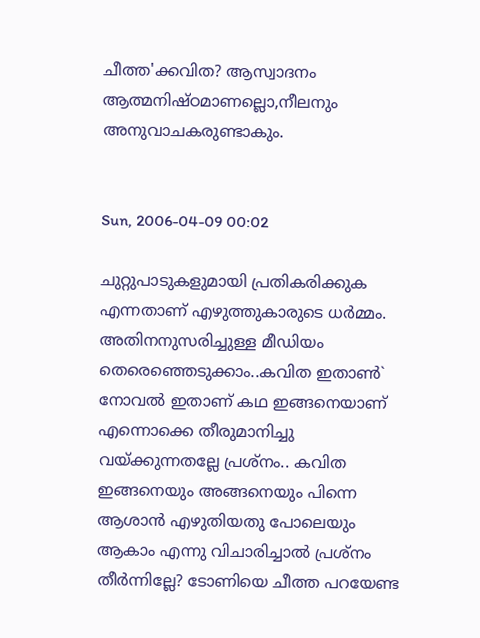ചീത്ത'ക്കവിത? ആസ്വാദനം ആത്മനിഷ്ഠമാണല്ലൊ,നീലനും അനുവാചകരുണ്ടാകും.


Sun, 2006-04-09 00:02

ചുറ്റുപാടുകളുമായി പ്രതികരിക്കുക എന്നതാണ് എഴുത്തുകാരുടെ ധര്‍മ്മം. അതിനനുസരിച്ചുള്ള മീഡിയം തെരെഞ്ഞെടുക്കാം..കവിത ഇതാണ്‍` നോവല്‍ ഇതാണ് കഥ ഇങ്ങനെയാണ് എന്നൊക്കെ തീരുമാനിച്ചു വയ്ക്കുന്നതല്ലേ പ്രശ്നം.. കവിത ഇങ്ങനെയും അങ്ങനെയും പിന്നെ ആശാന്‍ എഴുതിയതു പോലെയും ആകാം എന്നു വിചാരിച്ചാല്‍ പ്രശ്നം തീര്‍ന്നില്ലേ? ടോണിയെ ചീത്ത പറയേണ്ട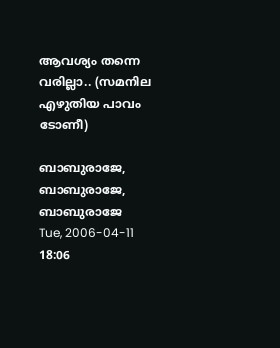ആവശ്യം തന്നെ വരില്ലാ.. (സമനില എഴുതിയ പാവം ടോണീ)

ബാബുരാജേ, ബാബുരാജേ, ബാബുരാജേ
Tue, 2006-04-11 18:06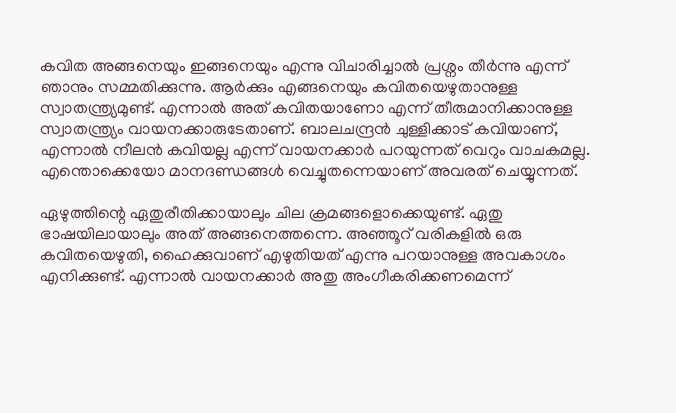കവിത അങ്ങനെയും ഇങ്ങനെയും എന്നു വിചാരിച്ചാല്‍ പ്രശ്നം തീര്‍ന്നു എന്ന് ഞാനും സമ്മതിക്കുന്നു. ആര്‍ക്കും എങ്ങനെയും കവിതയെഴുതാനുള്ള സ്വാതന്ത്ര്യമുണ്ട്. എന്നാല്‍ അത് കവിതയാണോ എന്ന് തീരുമാനിക്കാനുള്ള സ്വാതന്ത്ര്യം വായനക്കാരുടേതാണ്. ബാലചന്ദ്രന്‍ ചുള്ളിക്കാട് കവിയാണ്, എന്നാല്‍ നീലന്‍ കവിയല്ല എന്ന് വായനക്കാര്‍ പറയുന്നത് വെറും‌ വാചകമല്ല. എന്തൊക്കെയോ മാനദണ്ഡങ്ങള്‍ വെച്ചുതന്നെയാണ് അവരത് ചെയ്യുന്നത്.

ഏഴുത്തിന്റെ ഏതുരീതിക്കായാലും ചില ക്രമങ്ങളൊക്കെയുണ്ട്. ഏതു ഭാഷയിലായാലും അത് അങ്ങനെത്തന്നെ. അഞ്ഞൂറ്‌ വരികളില്‍ ഒരു കവിതയെഴുതി, ഹൈക്കുവാണ് എഴുതിയത് എന്നു പറയാനുള്ള അവകാശം എനിക്കുണ്ട്. എന്നാല്‍ വായനക്കാര്‍ അതു അംഗീകരിക്കണമെന്ന്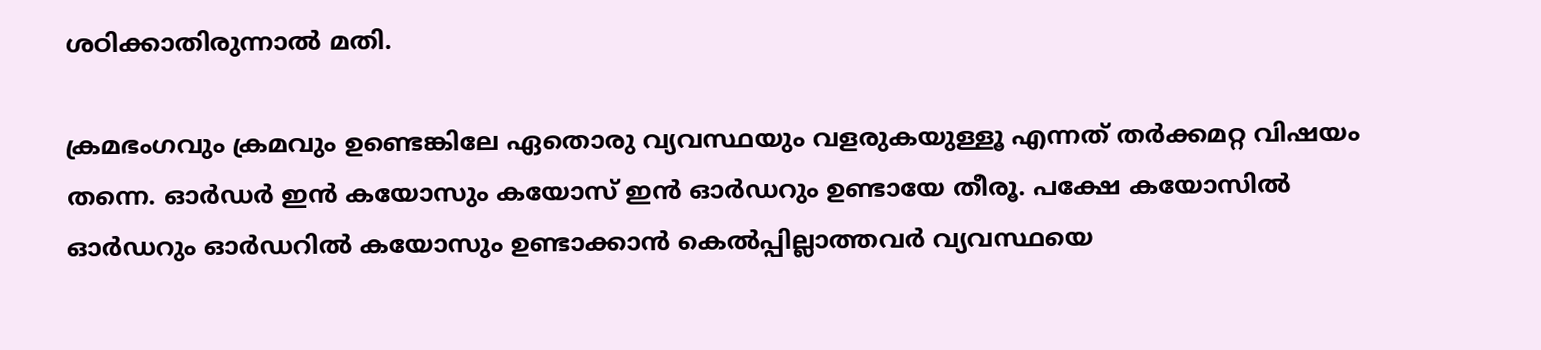ശഠിക്കാതിരുന്നാല്‍ മതി.

ക്രമഭംഗവും ക്രമവും ഉണ്ടെങ്കിലേ ഏതൊരു വ്യവസ്ഥയും വളരുകയുള്ളൂ എന്നത് തര്‍ക്കമറ്റ വിഷയം തന്നെ. ഓര്‍ഡര്‍ ഇന്‍ കയോസും കയോസ് ഇന്‍ ഓര്‍ഡറും ഉണ്ടായേ തീരൂ. പക്ഷേ കയോസില്‍ ഓര്‍ഡറും ഓര്‍ഡറില്‍ കയോസും ഉണ്ടാക്കാന്‍ കെല്‍പ്പില്ലാത്തവര്‍ വ്യവസ്ഥയെ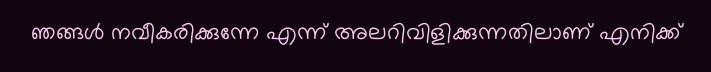ഞങ്ങള്‍ നവീകരിക്കുന്നേ എന്ന് അലറിവിളിക്കുന്നതിലാണ് എനിക്ക്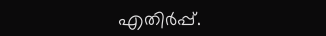എതിര്‍പ്പ്.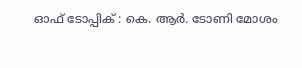ഓഫ് ടോപ്പിക് : കെ. ആര്‍. ടോണി മോശം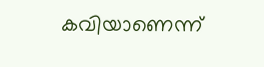കവിയാണെന്ന്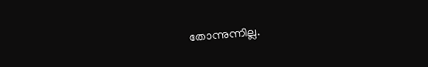തോന്നുന്നില്ല.